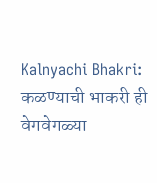Kalnyachi Bhakri: कळण्याची भाकरी ही वेगवेगळ्या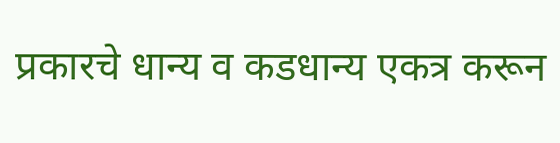प्रकारचे धान्य व कडधान्य एकत्र करून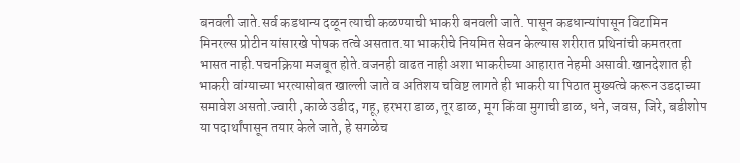बनवली जाते.सर्व कडधान्य दळून त्याची कळण्याची भाकरी बनवली जाते. पासून कडधान्यांपासून विटामिन मिनरल्स प्रोटीन यांसारखे पोषक तत्वे असतात.या भाकरीचे नियमित सेवन केल्यास शरीरात प्रथिनांची कमतरता भासत नाही.पचनक्रिया मजबूत होते.वजनही वाढत नाही अशा भाकरीच्या आहारात नेहमी असावी.खानदेशात ही भाकरी वांग्याच्या भरत्यासोबत खाल्ली जाते व अतिशय चविष्ट लागते ही भाकरी या पिठात मुख्यत्वे करून उडदाच्या समावेश असतो.ज्वारी ,काळे उडीद, गहू, हरभरा डाळ, तूर डाळ, मूग किंवा मुगाची डाळ, धने, जवस, जिरे, बडीशोप या पदार्थांपासून तयार केले जाते, हे सगळेच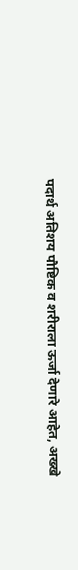पदार्थ अतिशय पौष्टिक व शरीराला ऊर्जा देणारे आहेत, अख्खे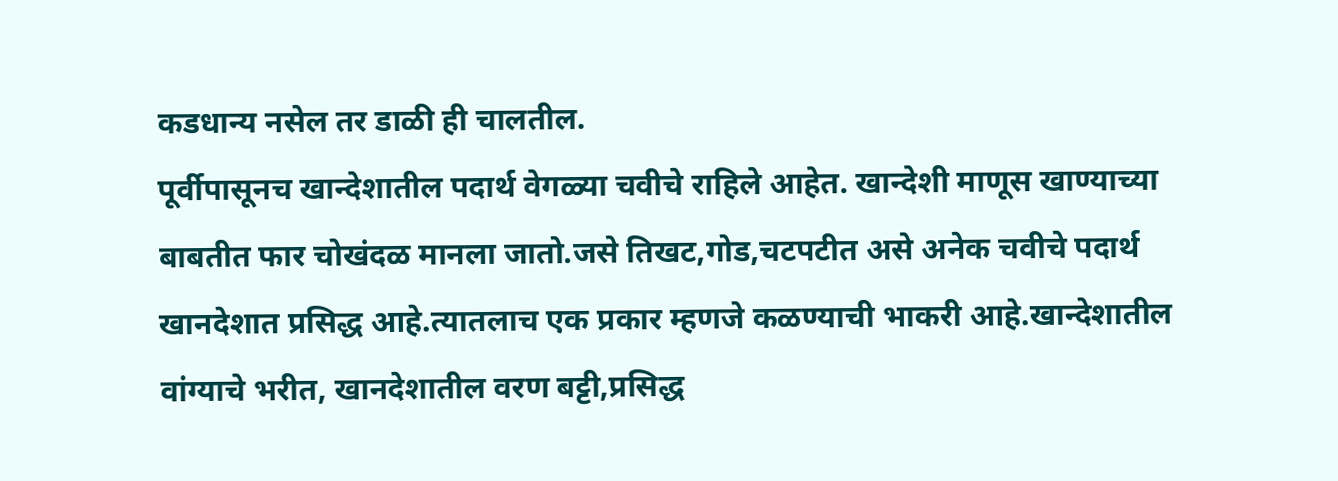कडधान्य नसेल तर डाळी ही चालतील.
पूर्वीपासूनच खान्देशातील पदार्थ वेगळ्या चवीचे राहिले आहेत. खान्देशी माणूस खाण्याच्या बाबतीत फार चोखंदळ मानला जातो.जसे तिखट,गोड,चटपटीत असे अनेक चवीचे पदार्थ खानदेशात प्रसिद्ध आहे.त्यातलाच एक प्रकार म्हणजे कळण्याची भाकरी आहे.खान्देशातील वांग्याचे भरीत, खानदेशातील वरण बट्टी,प्रसिद्ध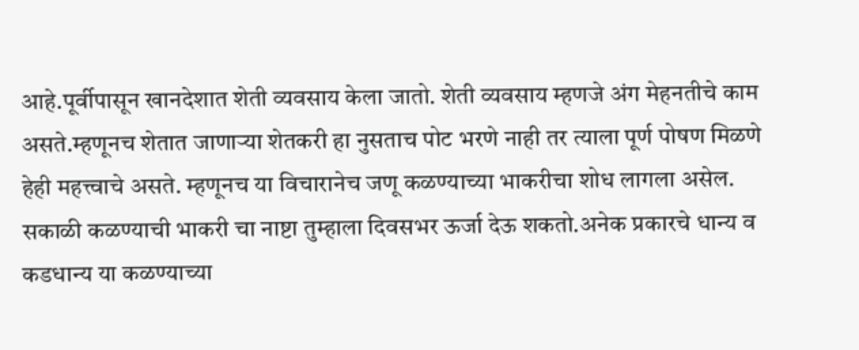आहे.पूर्वीपासून खानदेशात शेती व्यवसाय केला जातो. शेती व्यवसाय म्हणजे अंग मेहनतीचे काम असते.म्हणूनच शेतात जाणाऱ्या शेतकरी हा नुसताच पोट भरणे नाही तर त्याला पूर्ण पोषण मिळणे हेही महत्त्वाचे असते. म्हणूनच या विचारानेच जणू कळण्याच्या भाकरीचा शोध लागला असेल.
सकाळी कळण्याची भाकरी चा नाष्टा तुम्हाला दिवसभर ऊर्जा देऊ शकतो.अनेक प्रकारचे धान्य व कडधान्य या कळण्याच्या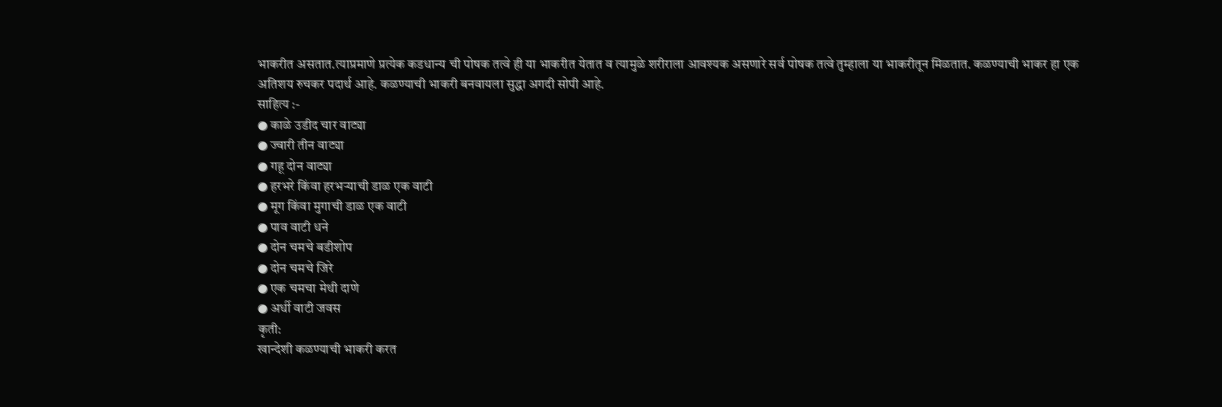भाकरीत असतात.त्याप्रमाणे प्रत्येक कडधान्य ची पोषक तत्वे ही या भाकरीत येतात व त्यामुळे शरीराला आवश्यक असणारे सर्व पोषक तत्वे तुम्हाला या भाकरीतून मिळतात. कळण्याची भाकर हा एक अतिशय रुचकर पदार्थ आहे. कळण्याची भाकरी बनवायला सुद्धा अगदी सोपी आहे.
साहित्य :-
● काळे उडीद चार वाट्या
● ज्वारी तीन वाट्या
● गहू दोन वाट्या
● हरभरे किंवा हरभऱ्याची डाळ एक वाटी
● मूग किंवा मुगाची डाळ एक वाटी
● पाव वाटी धने
● दोन चमचे बडीशोप
● दोन चमचे जिरे
● एक चमचा मेथी दाणे
● अर्धी वाटी जवस
कृती:
खान्देशी कळण्याची भाकरी करत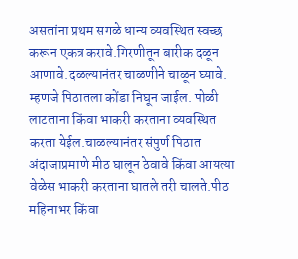असतांना प्रथम सगळे धान्य व्यवस्थित स्वच्छ करून एकत्र करावे.गिरणीतून बारीक दळून आणावे.दळल्यानंतर चाळणीने चाळून घ्यावे. म्हणजे पिठातला कोंडा निघून जाईल. पोळी लाटताना किंवा भाकरी करताना व्यवस्थित करता येईल.चाळल्यानंतर संपुर्ण पिठात अंदाजाप्रमाणे मीठ घालून ठेवावे किंवा आयत्या वेळेस भाकरी करताना घातले तरी चालते.पीठ महिनाभर किंवा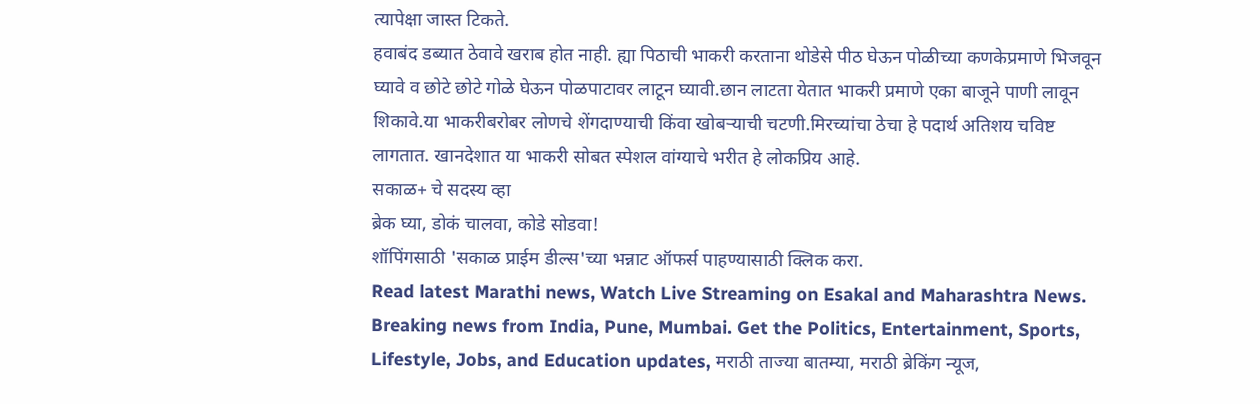त्यापेक्षा जास्त टिकते.
हवाबंद डब्यात ठेवावे खराब होत नाही. ह्या पिठाची भाकरी करताना थोडेसे पीठ घेऊन पोळीच्या कणकेप्रमाणे भिजवून घ्यावे व छोटे छोटे गोळे घेऊन पोळपाटावर लाटून घ्यावी.छान लाटता येतात भाकरी प्रमाणे एका बाजूने पाणी लावून शिकावे.या भाकरीबरोबर लोणचे शेंगदाण्याची किंवा खोबऱ्याची चटणी.मिरच्यांचा ठेचा हे पदार्थ अतिशय चविष्ट लागतात. खानदेशात या भाकरी सोबत स्पेशल वांग्याचे भरीत हे लोकप्रिय आहे.
सकाळ+ चे सदस्य व्हा
ब्रेक घ्या, डोकं चालवा, कोडे सोडवा!
शॉपिंगसाठी 'सकाळ प्राईम डील्स'च्या भन्नाट ऑफर्स पाहण्यासाठी क्लिक करा.
Read latest Marathi news, Watch Live Streaming on Esakal and Maharashtra News. Breaking news from India, Pune, Mumbai. Get the Politics, Entertainment, Sports, Lifestyle, Jobs, and Education updates, मराठी ताज्या बातम्या, मराठी ब्रेकिंग न्यूज,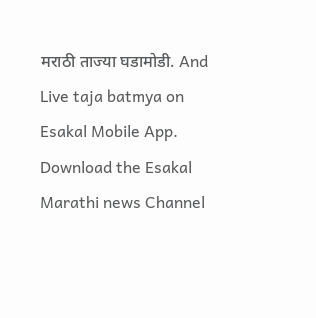मराठी ताज्या घडामोडी. And Live taja batmya on Esakal Mobile App. Download the Esakal Marathi news Channel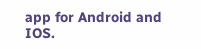app for Android and IOS.